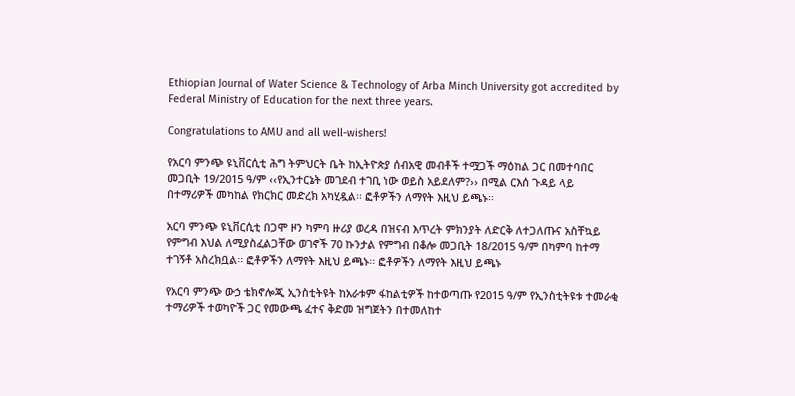Ethiopian Journal of Water Science & Technology of Arba Minch University got accredited by Federal Ministry of Education for the next three years.

Congratulations to AMU and all well-wishers!

የአርባ ምንጭ ዩኒቨርሲቲ ሕግ ትምህርት ቤት ከኢትዮጵያ ሰብአዊ መብቶች ተሟጋች ማዕከል ጋር በመተባበር መጋቢት 19/2015 ዓ/ም ‹‹የኢንተርኔት መገደብ ተገቢ ነው ወይስ አይደለም?›› በሚል ርእሰ ጉዳይ ላይ በተማሪዎች መካከል የክርክር መድረክ አካሂዷል፡፡ ፎቶዎችን ለማየት እዚህ ይጫኑ፡፡

አርባ ምንጭ ዩኒቨርሲቲ በጋሞ ዞን ካምባ ዙሪያ ወረዳ በዝናብ እጥረት ምክንያት ለድርቅ ለተጋለጡና አስቸኳይ የምግብ እህል ለሚያስፈልጋቸው ወገኖች 70 ኩንታል የምግብ በቆሎ መጋቢት 18/2015 ዓ/ም በካምባ ከተማ ተገኝቶ አስረክቧል፡፡ ፎቶዎችን ለማየት እዚህ ይጫኑ፡፡ ፎቶዎችን ለማየት እዚህ ይጫኑ

የአርባ ምንጭ ውኃ ቴክኖሎጂ ኢንስቲትዩት ከአራቱም ፋከልቲዎች ከተወጣጡ የ2015 ዓ/ም የኢንስቲትዩቱ ተመራቂ ተማሪዎች ተወካዮች ጋር የመውጫ ፈተና ቅድመ ዝግጀትን በተመለከተ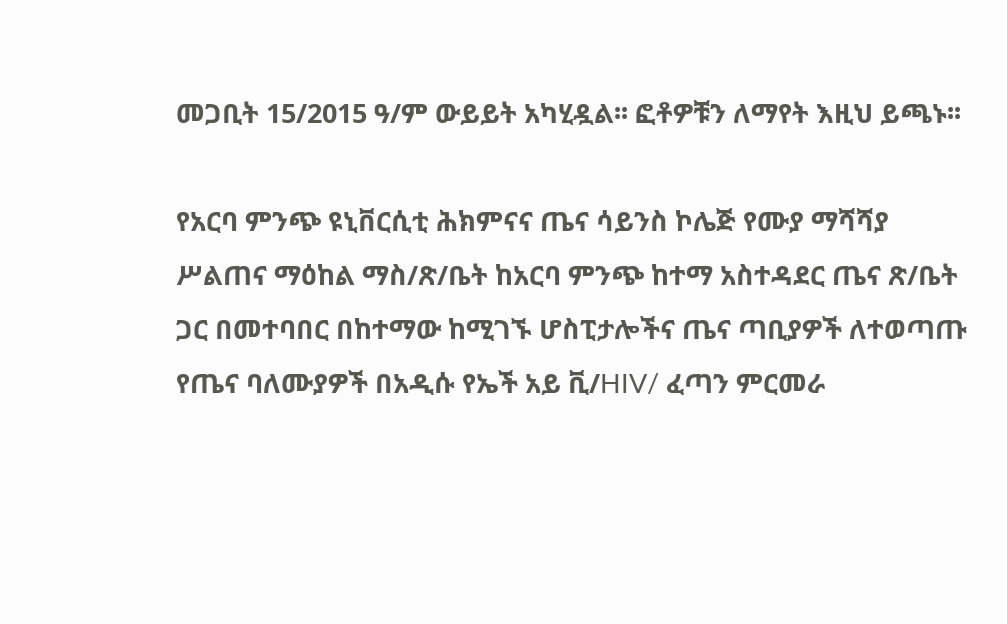መጋቢት 15/2015 ዓ/ም ውይይት አካሂዷል፡፡ ፎቶዎቹን ለማየት እዚህ ይጫኑ፡፡

የአርባ ምንጭ ዩኒቨርሲቲ ሕክምናና ጤና ሳይንስ ኮሌጅ የሙያ ማሻሻያ ሥልጠና ማዕከል ማስ/ጽ/ቤት ከአርባ ምንጭ ከተማ አስተዳደር ጤና ጽ/ቤት ጋር በመተባበር በከተማው ከሚገኙ ሆስፒታሎችና ጤና ጣቢያዎች ለተወጣጡ የጤና ባለሙያዎች በአዲሱ የኤች አይ ቪ/HIV/ ፈጣን ምርመራ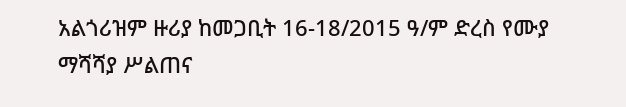አልጎሪዝም ዙሪያ ከመጋቢት 16-18/2015 ዓ/ም ድረስ የሙያ ማሻሻያ ሥልጠና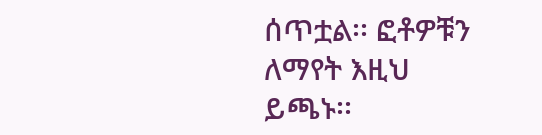ሰጥቷል፡፡ ፎቶዎቹን ለማየት እዚህ ይጫኑ፡፡